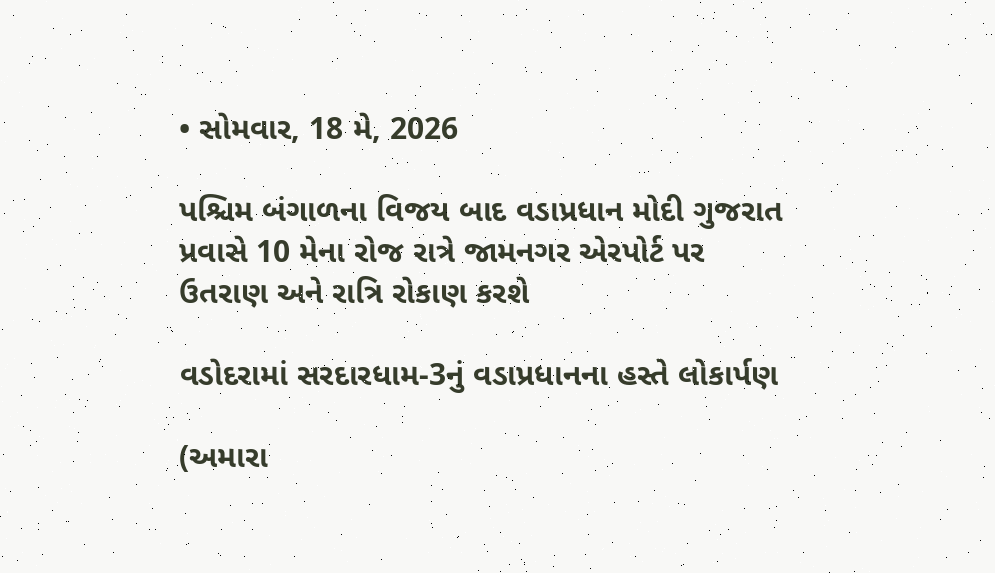• સોમવાર, 18 મે, 2026

પશ્ચિમ બંગાળના વિજય બાદ વડાપ્રધાન મોદી ગુજરાત પ્રવાસે 10 મેના રોજ રાત્રે જામનગર એરપોર્ટ પર ઉતરાણ અને રાત્રિ રોકાણ કરશે

વડોદરામાં સરદારધામ-3નું વડાપ્રધાનના હસ્તે લોકાર્પણ

(અમારા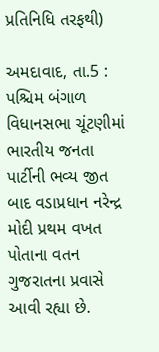પ્રતિનિધિ તરફથી)

અમદાવાદ, તા.5 : પશ્ચિમ બંગાળ વિધાનસભા ચૂંટણીમાં ભારતીય જનતા પાર્ટીની ભવ્ય જીત બાદ વડાપ્રધાન નરેન્દ્ર મોદી પ્રથમ વખત પોતાના વતન ગુજરાતના પ્રવાસે આવી રહ્યા છે.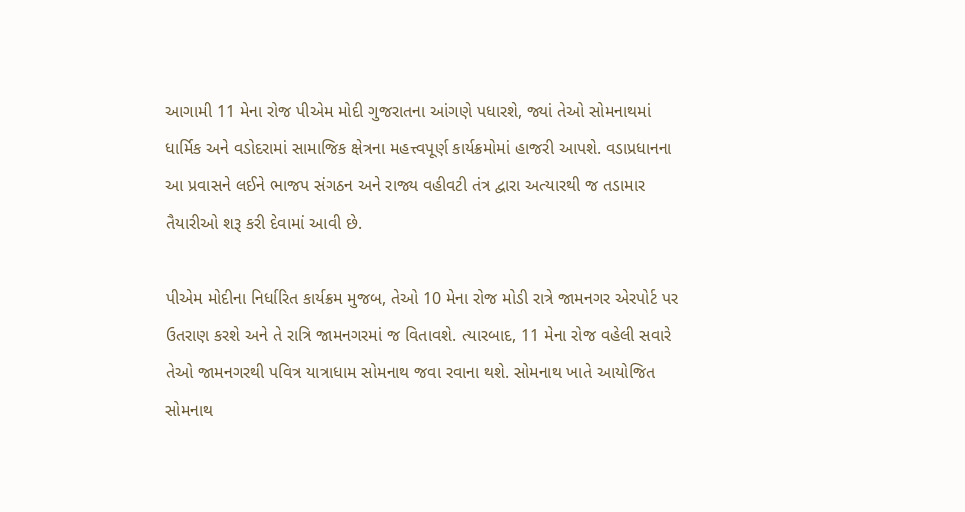આગામી 11 મેના રોજ પીએમ મોદી ગુજરાતના આંગણે પધારશે, જ્યાં તેઓ સોમનાથમાં ધાર્મિક અને વડોદરામાં સામાજિક ક્ષેત્રના મહત્ત્વપૂર્ણ કાર્યક્રમોમાં હાજરી આપશે. વડાપ્રધાનના આ પ્રવાસને લઈને ભાજપ સંગઠન અને રાજ્ય વહીવટી તંત્ર દ્વારા અત્યારથી જ તડામાર તૈયારીઓ શરૂ કરી દેવામાં આવી છે.

પીએમ મોદીના નિર્ધારિત કાર્યક્રમ મુજબ, તેઓ 10 મેના રોજ મોડી રાત્રે જામનગર એરપોર્ટ પર ઉતરાણ કરશે અને તે રાત્રિ જામનગરમાં જ વિતાવશે. ત્યારબાદ, 11 મેના રોજ વહેલી સવારે તેઓ જામનગરથી પવિત્ર યાત્રાધામ સોમનાથ જવા રવાના થશે. સોમનાથ ખાતે આયોજિત સોમનાથ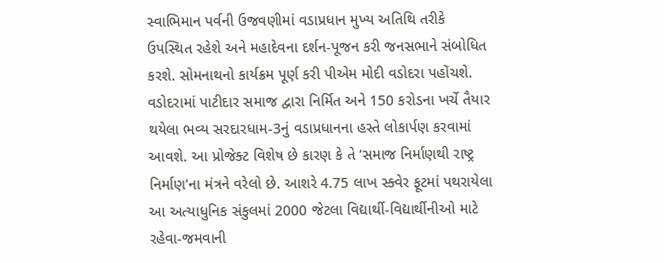સ્વાભિમાન પર્વની ઉજવણીમાં વડાપ્રધાન મુખ્ય અતિથિ તરીકે ઉપસ્થિત રહેશે અને મહાદેવના દર્શન-પૂજન કરી જનસભાને સંબોધિત કરશે. સોમનાથનો કાર્યક્રમ પૂર્ણ કરી પીએમ મોદી વડોદરા પહોંચશે. વડોદરામાં પાટીદાર સમાજ દ્વારા નિર્મિત અને 150 કરોડના ખર્ચે તૈયાર થયેલા ભવ્ય સરદારધામ-3નું વડાપ્રધાનના હસ્તે લોકાર્પણ કરવામાં આવશે. આ પ્રોજેક્ટ વિશેષ છે કારણ કે તે ‘સમાજ નિર્માણથી રાષ્ટ્ર નિર્માણ’ના મંત્રને વરેલો છે. આશરે 4.75 લાખ સ્ક્વેર ફૂટમાં પથરાયેલા આ અત્યાધુનિક સંકુલમાં 2000 જેટલા વિદ્યાર્થી-વિદ્યાર્થીનીઓ માટે રહેવા-જમવાની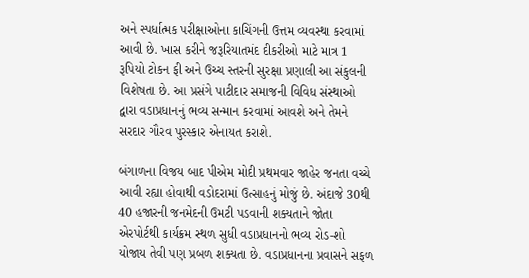અને સ્પર્ધાત્મક પરીક્ષાઓના કાચિંગની ઉત્તમ વ્યવસ્થા કરવામાં આવી છે. ખાસ કરીને જરૂરિયાતમંદ દીકરીઓ માટે માત્ર 1 રૂપિયો ટોકન ફી અને ઉચ્ચ સ્તરની સુરક્ષા પ્રણાલી આ સંકુલની વિશેષતા છે. આ પ્રસંગે પાટીદાર સમાજની વિવિધ સંસ્થાઓ દ્વારા વડાપ્રધાનનું ભવ્ય સન્માન કરવામાં આવશે અને તેમને સરદાર ગૌરવ પુરસ્કાર એનાયત કરાશે.

બંગાળના વિજય બાદ પીએમ મોદી પ્રથમવાર જાહેર જનતા વચ્ચે આવી રહ્યા હોવાથી વડોદરામાં ઉત્સાહનું મોજું છે. અંદાજે 30થી 40 હજારની જનમેદની ઉમટી પડવાની શક્યતાને જોતા એરપોર્ટથી કાર્યક્રમ સ્થળ સુધી વડાપ્રધાનનો ભવ્ય રોડ-શો યોજાય તેવી પણ પ્રબળ શક્યતા છે. વડાપ્રધાનના પ્રવાસને સફળ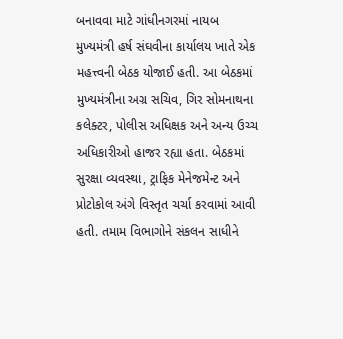બનાવવા માટે ગાંધીનગરમાં નાયબ મુખ્યમંત્રી હર્ષ સંઘવીના કાર્યાલય ખાતે એક મહત્ત્વની બેઠક યોજાઈ હતી. આ બેઠકમાં મુખ્યમંત્રીના અગ્ર સચિવ, ગિર સોમનાથના કલેક્ટર, પોલીસ અધિક્ષક અને અન્ય ઉચ્ચ અધિકારીઓ હાજર રહ્યા હતા. બેઠકમાં સુરક્ષા વ્યવસ્થા, ટ્રાફિક મેનેજમેન્ટ અને પ્રોટોકોલ અંગે વિસ્તૃત ચર્ચા કરવામાં આવી હતી. તમામ વિભાગોને સંકલન સાધીને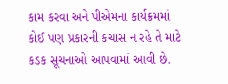કામ કરવા અને પીએમના કાર્યક્રમમાં કોઈ પણ પ્રકારની કચાસ ન રહે તે માટે કડક સૂચનાઓ આપવામાં આવી છે.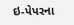ઇ-પેપરના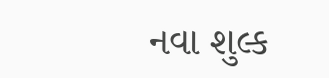નવા શુલ્ક